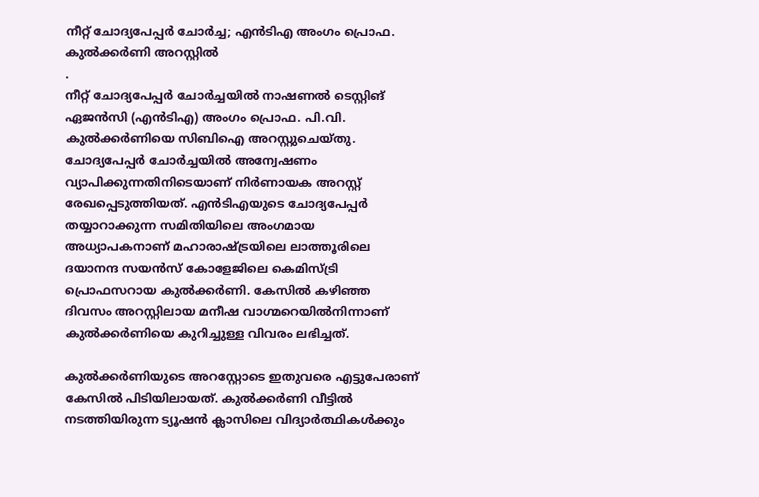നീറ്റ് ചോദ്യപേപ്പർ ചോർച്ച; എൻടിഎ അംഗം പ്രൊഫ. കുൽക്കർണി അറസ്റ്റിൽ
.
നീറ്റ് ചോദ്യപേപ്പർ ചോർച്ചയിൽ നാഷണൽ ടെസ്റ്റിങ് ഏജൻസി (എൻടിഎ) അംഗം പ്രൊഫ. പി.വി. കുൽക്കർണിയെ സിബിഐ അറസ്റ്റുചെയ്തു. ചോദ്യപേപ്പർ ചോർച്ചയിൽ അന്വേഷണം വ്യാപിക്കുന്നതിനിടെയാണ് നിർണായക അറസ്റ്റ് രേഖപ്പെടുത്തിയത്. എൻടിഎയുടെ ചോദ്യപേപ്പർ തയ്യാറാക്കുന്ന സമിതിയിലെ അംഗമായ അധ്യാപകനാണ് മഹാരാഷ്ട്രയിലെ ലാത്തൂരിലെ ദയാനന്ദ സയൻസ് കോളേജിലെ കെമിസ്ട്രി പ്രൊഫസറായ കുൽക്കർണി. കേസിൽ കഴിഞ്ഞ ദിവസം അറസ്റ്റിലായ മനീഷ വാഗ്മറെയിൽനിന്നാണ് കുൽക്കർണിയെ കുറിച്ചുള്ള വിവരം ലഭിച്ചത്.

കുൽക്കർണിയുടെ അറസ്റ്റോടെ ഇതുവരെ എട്ടുപേരാണ് കേസിൽ പിടിയിലായത്. കുൽക്കർണി വീട്ടിൽ നടത്തിയിരുന്ന ട്യൂഷൻ ക്ലാസിലെ വിദ്യാർത്ഥികൾക്കും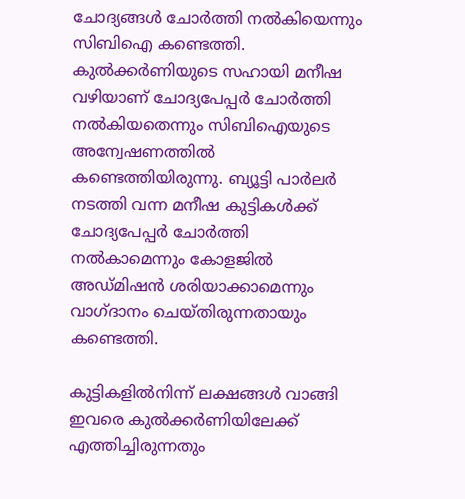ചോദ്യങ്ങൾ ചോർത്തി നൽകിയെന്നും സിബിഐ കണ്ടെത്തി. കുൽക്കർണിയുടെ സഹായി മനീഷ വഴിയാണ് ചോദ്യപേപ്പർ ചോർത്തി നൽകിയതെന്നും സിബിഐയുടെ അന്വേഷണത്തിൽ കണ്ടെത്തിയിരുന്നു. ബ്യൂട്ടി പാർലർ നടത്തി വന്ന മനീഷ കുട്ടികൾക്ക് ചോദ്യപേപ്പർ ചോർത്തി നൽകാമെന്നും കോളജിൽ അഡ്മിഷൻ ശരിയാക്കാമെന്നും വാഗ്ദാനം ചെയ്തിരുന്നതായും കണ്ടെത്തി.

കുട്ടികളിൽനിന്ന് ലക്ഷങ്ങൾ വാങ്ങി ഇവരെ കുൽക്കർണിയിലേക്ക് എത്തിച്ചിരുന്നതും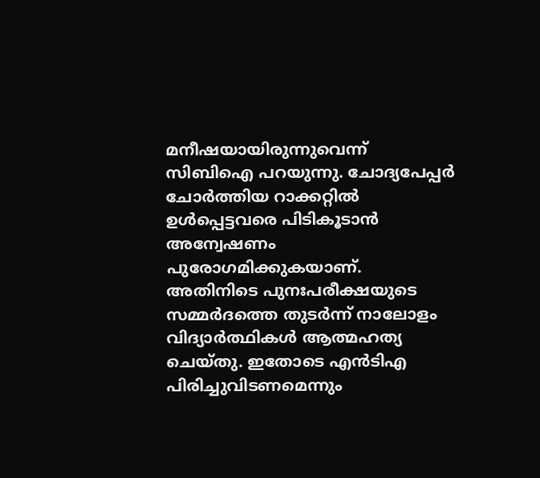മനീഷയായിരുന്നുവെന്ന് സിബിഐ പറയുന്നു. ചോദ്യപേപ്പർ ചോർത്തിയ റാക്കറ്റിൽ ഉൾപ്പെട്ടവരെ പിടികൂടാൻ അന്വേഷണം പുരോഗമിക്കുകയാണ്. അതിനിടെ പുനഃപരീക്ഷയുടെ സമ്മർദത്തെ തുടർന്ന് നാലോളം വിദ്യാർത്ഥികൾ ആത്മഹത്യ ചെയ്തു. ഇതോടെ എൻടിഎ പിരിച്ചുവിടണമെന്നും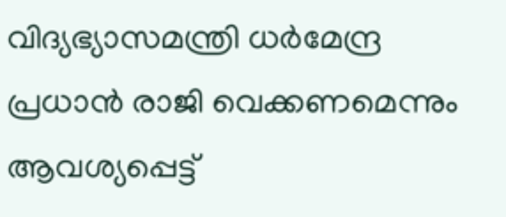വിദ്യഭ്യാസമന്ത്രി ധർമേന്ദ്ര പ്രധാൻ രാജി വെക്കണമെന്നും ആവശ്യപ്പെട്ട്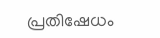പ്രതിഷേധം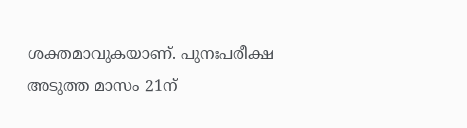ശക്തമാവുകയാണ്. പുനഃപരീക്ഷ അടുത്ത മാസം 21ന്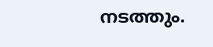നടത്തും.